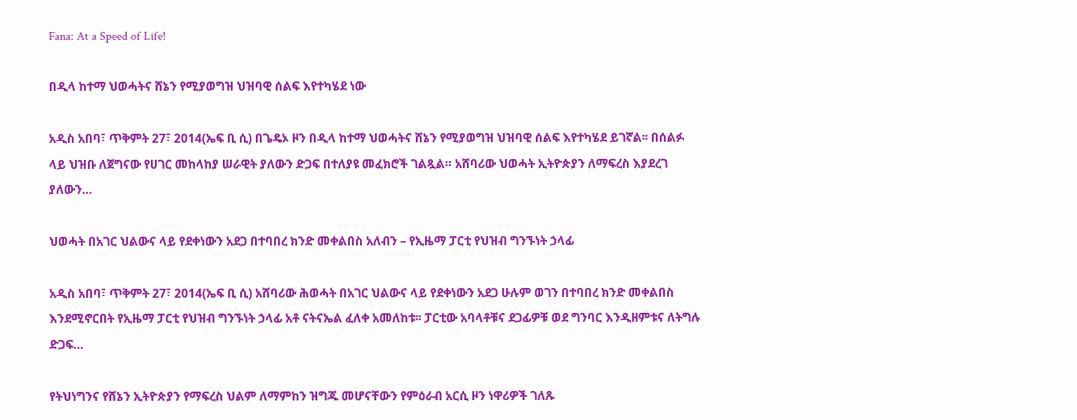Fana: At a Speed of Life!

በዲላ ከተማ ህወሓትና ሸኔን የሚያወግዝ ህዝባዊ ሰልፍ እየተካሄደ ነው

አዲስ አበባ፣ ጥቅምት 27፣ 2014(ኤፍ ቢ ሲ) በጌዴኦ ዞን በዲላ ከተማ ህወሓትና ሸኔን የሚያወግዝ ህዝባዊ ሰልፍ እየተካሄደ ይገኛል፡፡ በሰልፉ ላይ ህዝቡ ለጀግናው የሀገር መከላከያ ሠራዊት ያለውን ድጋፍ በተለያዩ መፈክሮች ገልጿል። አሸባሪው ህወሓት ኢትዮጵያን ለማፍረስ እያደረገ ያለውን…

ህወሓት በአገር ህልውና ላይ የደቀነውን አደጋ በተባበረ ክንድ መቀልበስ አለብን – የኢዜማ ፓርቲ የህዝብ ግንኙነት ኃላፊ

አዲስ አበባ፣ ጥቅምት 27፣ 2014(ኤፍ ቢ ሲ) አሸባሪው ሕወሓት በአገር ህልውና ላይ የደቀነውን አደጋ ሁሉም ወገን በተባበረ ክንድ መቀልበስ እንደሚኖርበት የኢዜማ ፓርቲ የህዝብ ግንኙነት ኃላፊ አቶ ናትናኤል ፈለቀ አመለከቱ፡፡ ፓርቲው አባላቶቹና ደጋፊዎቹ ወደ ግንባር እንዲዘምቱና ለትግሉ ድጋፍ…

የትህነግንና የሸኔን ኢትዮጵያን የማፍረስ ህልም ለማምከን ዝግጁ መሆናቸውን የምዕራብ አርሲ ዞን ነዋሪዎች ገለጹ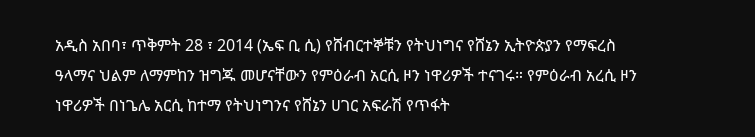አዲስ አበባ፣ ጥቅምት 28 ፣ 2014 (ኤፍ ቢ ሲ) የሸብርተኞቹን የትህነግና የሸኔን ኢትዮጵያን የማፍረስ ዓላማና ህልም ለማምከን ዝግጁ መሆናቸውን የምዕራብ አርሲ ዞን ነዋሪዎች ተናገሩ። የምዕራብ አረሲ ዞን ነዋሪዎች በነጌሌ አርሲ ከተማ የትህነግንና የሸኔን ሀገር አፍራሽ የጥፋት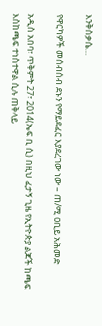እንቅስቃሴ…

የዋርካዎች መሰብሰብ ደኑን የማይደፈር እያደረገው ነው – ጠ/ሚ ዐቢይ አሕመድ

አዲስ አበባ፣ ጥቅምት 27፣ 2014(ኤፍ ቢ ሲ) በዚህ ፈታኝ ጊዜ የኢትዮጵያ ልጆች ከጫፍ እስከጫፍ ተነስተዋል ሲሉ ጠቅላይ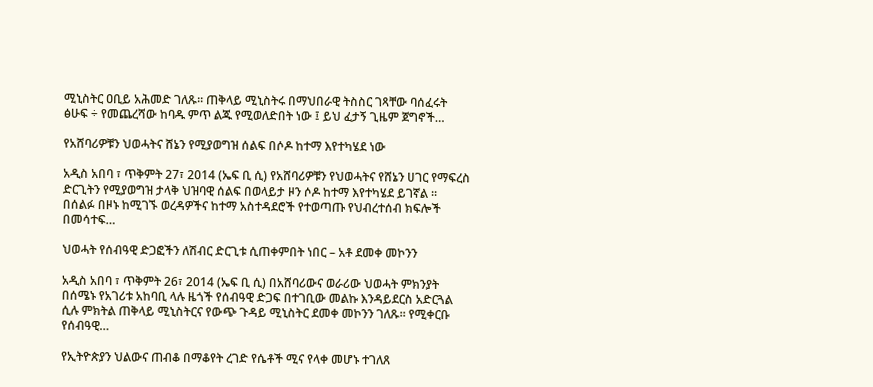ሚኒስትር ዐቢይ አሕመድ ገለጹ። ጠቅላይ ሚኒስትሩ በማህበራዊ ትስስር ገጻቸው ባሰፈሩት ፅሁፍ ÷ የመጨረሻው ከባዱ ምጥ ልጁ የሚወለድበት ነው ፤ ይህ ፈታኝ ጊዜም ጀግኖች…

የአሸባሪዎቹን ህወሓትና ሸኔን የሚያወግዝ ሰልፍ በሶዶ ከተማ እየተካሄደ ነው

አዲስ አበባ ፣ ጥቅምት 27፣ 2014 (ኤፍ ቢ ሲ) የአሸባሪዎቹን የህወሓትና የሸኔን ሀገር የማፍረስ ድርጊትን የሚያወግዝ ታላቅ ህዝባዊ ሰልፍ በወላይታ ዞን ሶዶ ከተማ እየተካሄደ ይገኛል ። በሰልፉ በዞኑ ከሚገኙ ወረዳዎችና ከተማ አስተዳደሮች የተወጣጡ የህብረተሰብ ክፍሎች በመሳተፍ…

ህወሓት የሰብዓዊ ድጋፎችን ለሽብር ድርጊቱ ሲጠቀምበት ነበር – አቶ ደመቀ መኮንን

አዲስ አበባ ፣ ጥቅምት 26፣ 2014 (ኤፍ ቢ ሲ) በአሸባሪውና ወራሪው ህወሓት ምክንያት በሰሜኑ የአገሪቱ አከባቢ ላሉ ዜጎች የሰብዓዊ ድጋፍ በተገቢው መልኩ እንዳይደርስ አድርጓል ሲሉ ምክትል ጠቅላይ ሚኒስትርና የውጭ ጉዳይ ሚኒስትር ደመቀ መኮንን ገለጹ፡፡ የሚቀርቡ የሰብዓዊ…

የኢትዮጵያን ህልውና ጠብቆ በማቆየት ረገድ የሴቶች ሚና የላቀ መሆኑ ተገለጸ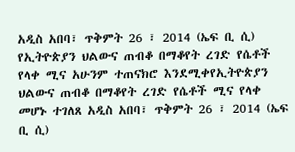አዲስ አበባ፣ ጥቅምት 26 ፣ 2014 (ኤፍ ቢ ሲ) የኢትዮጵያን ህልውና ጠብቆ በማቆየት ረገድ የሴቶች የላቀ ሚና አሁንም ተጠናክሮ እንደሚቀየኢትዮጵያን ህልውና ጠብቆ በማቆየት ረገድ የሴቶች ሚና የላቀ መሆኑ ተገለጸ አዲስ አበባ፣ ጥቅምት 26 ፣ 2014 (ኤፍ ቢ ሲ)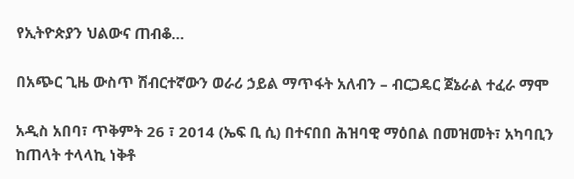የኢትዮጵያን ህልውና ጠብቆ…

በአጭር ጊዜ ውስጥ ሽብርተኛውን ወራሪ ኃይል ማጥፋት አለብን – ብርጋዴር ጀኔራል ተፈራ ማሞ

አዲስ አበባ፣ ጥቅምት 26 ፣ 2014 (ኤፍ ቢ ሲ) በተናበበ ሕዝባዊ ማዕበል በመዝመት፣ አካባቢን ከጠላት ተላላኪ ነቅቶ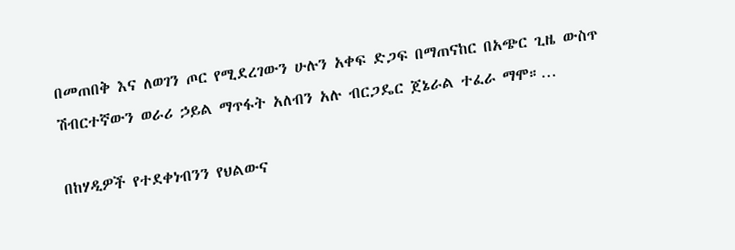በመጠበቅ እና ለወገን ጦር የሚደረገውን ሁሉን አቀፍ ድጋፍ በማጠናከር በአጭር ጊዜ ውስጥ ሽብርተኛውን ወራሪ ኃይል ማጥፋት አለብን አሉ ብርጋዴር ጀኔራል ተፈራ ማሞ።…

በከሃዲዎች የተደቀነብንን የህልውና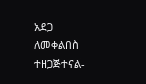አደጋ ለመቀልበስ ተዘጋጅተናል-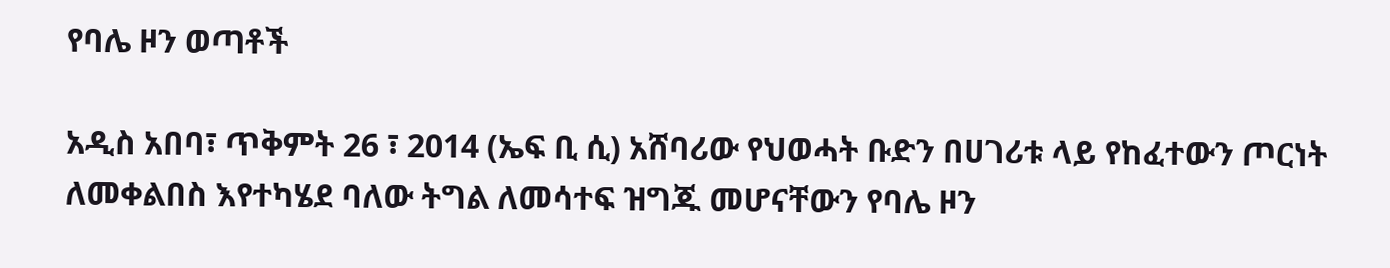የባሌ ዞን ወጣቶች

አዲስ አበባ፣ ጥቅምት 26 ፣ 2014 (ኤፍ ቢ ሲ) አሸባሪው የህወሓት ቡድን በሀገሪቱ ላይ የከፈተውን ጦርነት ለመቀልበስ እየተካሄደ ባለው ትግል ለመሳተፍ ዝግጁ መሆናቸውን የባሌ ዞን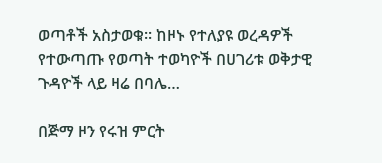ወጣቶች አስታወቁ፡፡ ከዞኑ የተለያዩ ወረዳዎች የተውጣጡ የወጣት ተወካዮች በሀገሪቱ ወቅታዊ ጉዳዮች ላይ ዛሬ በባሌ…

በጅማ ዞን የሩዝ ምርት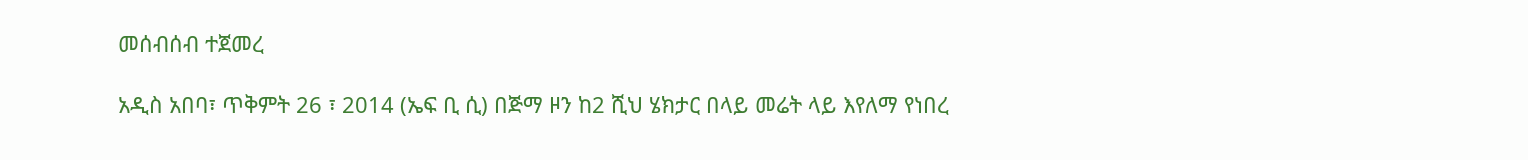መሰብሰብ ተጀመረ

አዲስ አበባ፣ ጥቅምት 26 ፣ 2014 (ኤፍ ቢ ሲ) በጅማ ዞን ከ2 ሺህ ሄክታር በላይ መሬት ላይ እየለማ የነበረ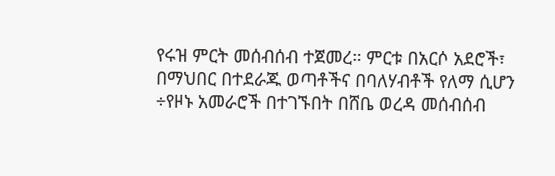የሩዝ ምርት መሰብሰብ ተጀመረ። ምርቱ በአርሶ አደሮች፣ በማህበር በተደራጁ ወጣቶችና በባለሃብቶች የለማ ሲሆን ÷የዞኑ አመራሮች በተገኙበት በሸቤ ወረዳ መሰብሰብ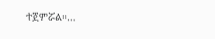ተጀምሯል።…